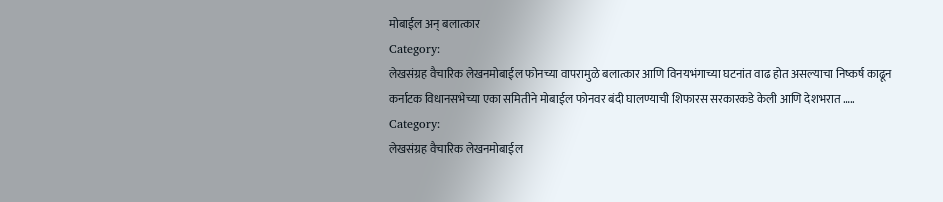मोबाईल अन् बलात्कार
Category:
लेखसंग्रह वैचारिक लेखनमोबाईल फोनच्या वापरामुळे बलात्कार आणि विनयभंगाच्या घटनांत वाढ होत असल्याचा निष्कर्ष काढून कर्नाटक विधानसभेच्या एका समितीने मोबाईल फोनवर बंदी घालण्याची शिफारस सरकारकडे केली आणि देशभरात …..
Category:
लेखसंग्रह वैचारिक लेखनमोबाईल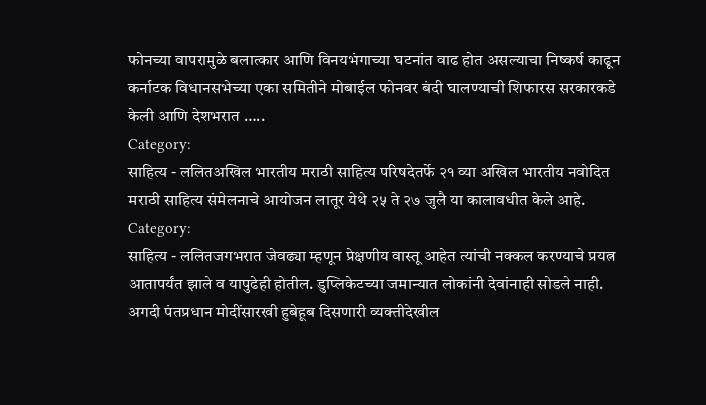फोनच्या वापरामुळे बलात्कार आणि विनयभंगाच्या घटनांत वाढ होत असल्याचा निष्कर्ष काढून कर्नाटक विधानसभेच्या एका समितीने मोबाईल फोनवर बंदी घालण्याची शिफारस सरकारकडे केली आणि देशभरात …..
Category:
साहित्य - ललितअखिल भारतीय मराठी साहित्य परिषदेतर्फे २१ व्या अखिल भारतीय नवोदित मराठी साहित्य संमेलनाचे आयोजन लातूर येथे २५ ते २७ जुलै या कालावधीत केले आहे.
Category:
साहित्य - ललितजगभरात जेवढ्या म्हणून प्रेक्षणीय वास्तू आहेत त्यांची नक्कल करण्याचे प्रयत्न आतापर्यंत झाले व यापुढेही होतील. डुप्लिकेटच्या जमान्यात लोकांनी देवांनाही सोडले नाही. अगदी पंतप्रधान मोदींसारखी हुबेहूब दिसणारी व्यक्तीदेखील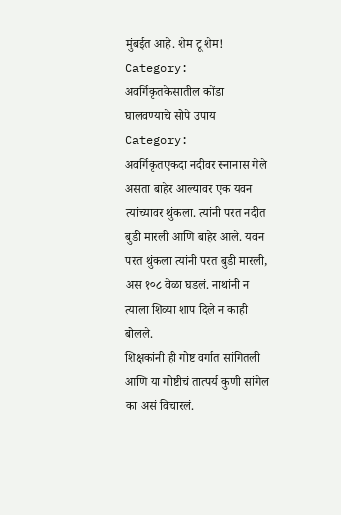मुंबईत आहे. शेम टू शेम!
Category:
अवर्गिकृतकेसातील कोंडा घालवण्याचे सोपे उपाय
Category:
अवर्गिकृतएकदा नदीवर स्नानास गेले असता बाहेर आल्यावर एक यवन त्यांच्यावर थुंकला. त्यांनी परत नदीत बुडी मारली आणि बाहेर आले. यवन परत थुंकला त्यांनी परत बुडी मारली, अस १०८ वेळा घडलं. नाथांनी न त्याला शिव्या शाप दिले न काही बोलले.
शिक्षकांनी ही गोष्ट वर्गात सांगितली आणि या गोष्टीचं तात्पर्य कुणी सांगेल का असं विचारलं.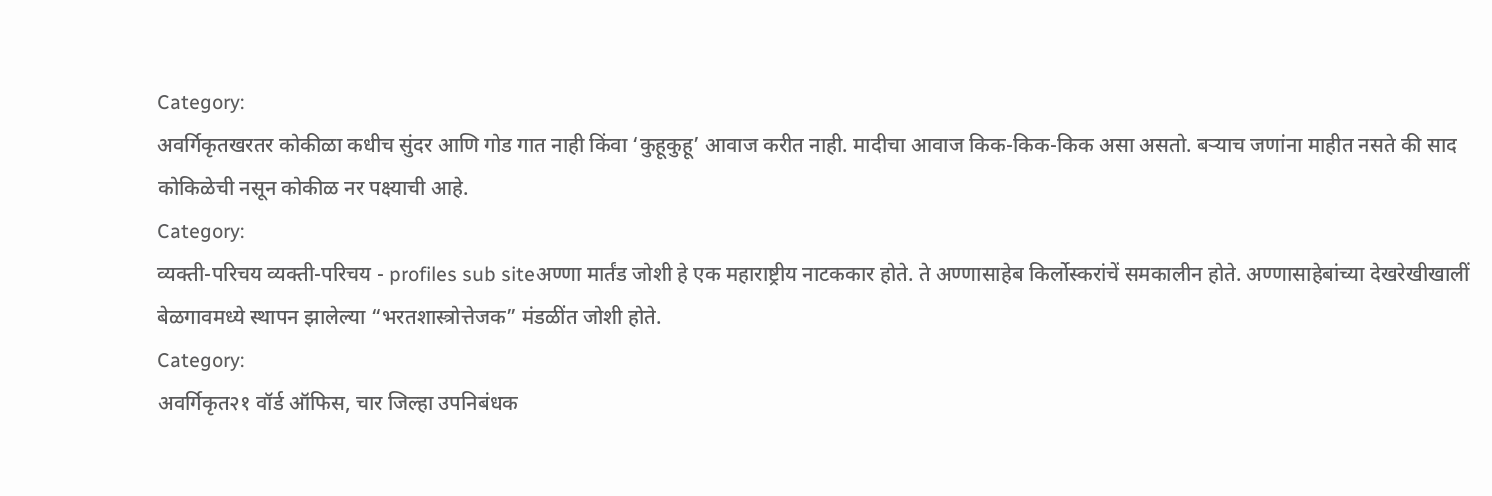Category:
अवर्गिकृतखरतर कोकीळा कधीच सुंदर आणि गोड गात नाही किंवा ‘कुहूकुहू’ आवाज करीत नाही. मादीचा आवाज किक-किक-किक असा असतो. बऱ्याच जणांना माहीत नसते की साद कोकिळेची नसून कोकीळ नर पक्ष्याची आहे.
Category:
व्यक्ती-परिचय व्यक्ती-परिचय - profiles sub siteअण्णा मार्तंड जोशी हे एक महाराष्ट्रीय नाटककार होते. ते अण्णासाहेब किर्लोस्करांचें समकालीन होते. अण्णासाहेबांच्या देखरेखीखालीं बेळगावमध्ये स्थापन झालेल्या “भरतशास्त्रोत्तेजक” मंडळींत जोशी होते.
Category:
अवर्गिकृत२१ वॉर्ड ऑफिस, चार जिल्हा उपनिबंधक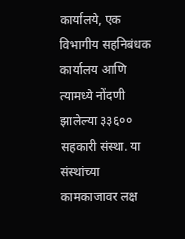कार्यालये, एक विभागीय सहनिबंधक कार्यालय आणि त्यामध्ये नोंदणी झालेल्या ३३६०० सहकारी संस्था. या संस्थांच्या कामकाजावर लक्ष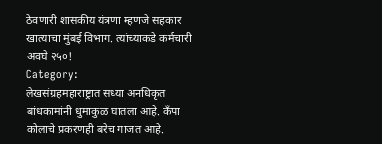ठेवणारी शासकीय यंत्रणा म्हणजे सहकार खात्याचा मुंबई विभाग. त्यांच्याकडे कर्मचारी अवघे २५०!
Category:
लेखसंग्रहमहाराष्ट्रात सध्या अनधिकृत बांधकामांनी धुमाकुळ घातला आहे. कॅंपा कोलाचे प्रकरणही बरेच गाजत आहे.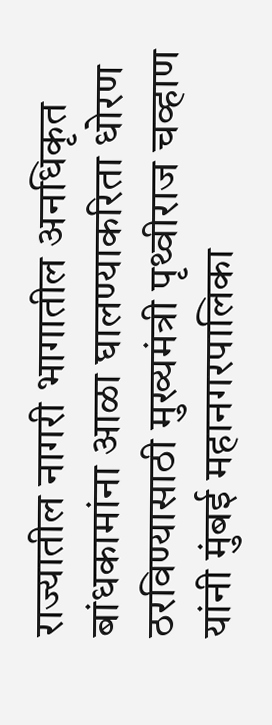राज्यातील नागरी भागातील अनधिकृत बांधकामांना आळा घालण्याकरिता धोरण ठरविण्यासाठी मुख्यमंत्री पृथ्वीराज चव्हाण यांनी मुंबई महानगरपालिका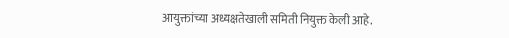आयुक्तांच्या अध्यक्षतेखाली समिती नियुक्त केली आहे.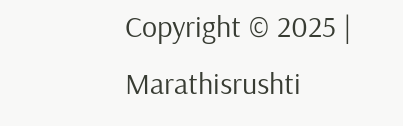Copyright © 2025 | Marathisrushti